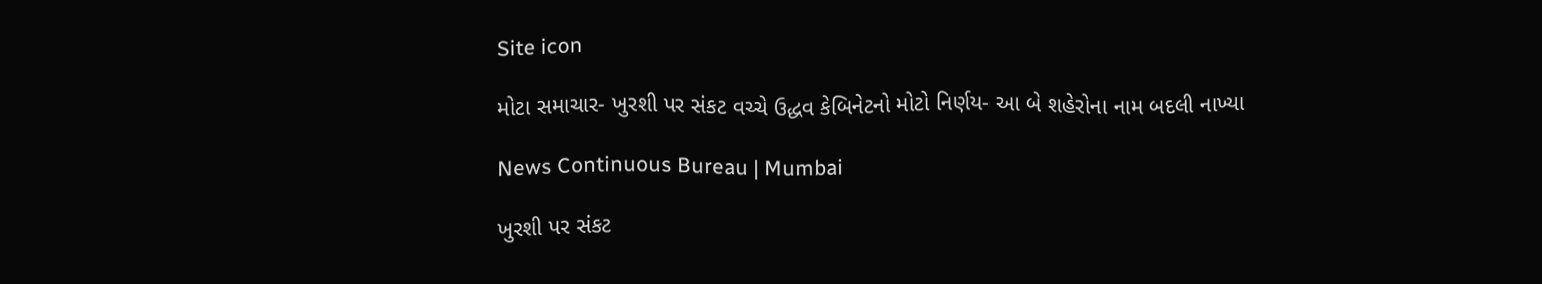Site icon

મોટા સમાચાર- ખુરશી પર સંકટ વચ્ચે ઉદ્ધવ કેબિનેટનો મોટો નિર્ણય- આ બે શહેરોના નામ બદલી નાખ્યા

News Continuous Bureau | Mumbai

ખુરશી પર સંકટ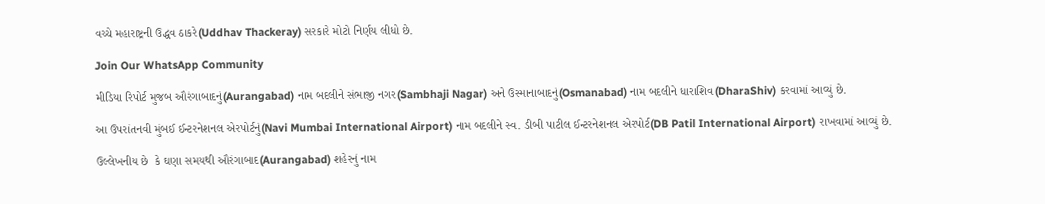વચ્ચે મહારાષ્ટ્રની ઉદ્ધવ ઠાકરે(Uddhav Thackeray) સરકારે મોટો નિર્ણય લીધો છે.

Join Our WhatsApp Community

મીડિયા રિપોર્ટ મુજબ ઔરંગાબાદનું(Aurangabad) નામ બદલીને સંભાજી નગર(Sambhaji Nagar) અને ઉસ્માનાબાદનું(Osmanabad) નામ બદલીને ધારાશિવ(DharaShiv) કરવામાં આવ્યું છે.

આ ઉપરાંતનવી મુંબઈ ઈન્ટરનેશનલ એરપોર્ટનું(Navi Mumbai International Airport) નામ બદલીને સ્વ. ડીબી પાટીલ ઈન્ટરનેશનલ એરપોર્ટ(DB Patil International Airport) રાખવામાં આવ્યું છે.

ઉલ્લેખનીય છે  કે ઘણા સમયથી ઔરંગાબાદ(Aurangabad) શહેરનું નામ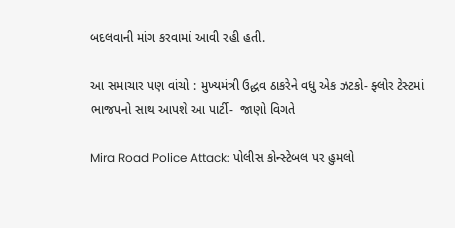બદલવાની માંગ કરવામાં આવી રહી હતી.

આ સમાચાર પણ વાંચો : મુખ્યમંત્રી ઉદ્ધવ ઠાકરેને વધુ એક ઝટકો- ફ્લોર ટેસ્ટમાં ભાજપનો સાથ આપશે આ પાર્ટી-  જાણો વિગતે

Mira Road Police Attack: પોલીસ કોન્સ્ટેબલ પર હુમલો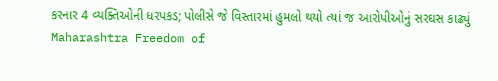કરનાર 4 વ્યક્તિઓની ધરપકડ; પોલીસે જે વિસ્તારમાં હુમલો થયો ત્યાં જ આરોપીઓનું સરઘસ કાઢ્યું
Maharashtra Freedom of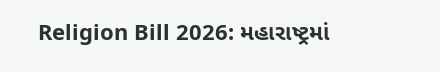Religion Bill 2026: મહારાષ્ટ્રમાં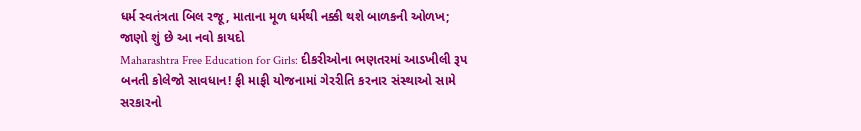ધર્મ સ્વતંત્રતા બિલ રજૂ, માતાના મૂળ ધર્મથી નક્કી થશે બાળકની ઓળખ; જાણો શું છે આ નવો કાયદો
Maharashtra Free Education for Girls: દીકરીઓના ભણતરમાં આડખીલી રૂપ બનતી કોલેજો સાવધાન! ફી માફી યોજનામાં ગેરરીતિ કરનાર સંસ્થાઓ સામે સરકારનો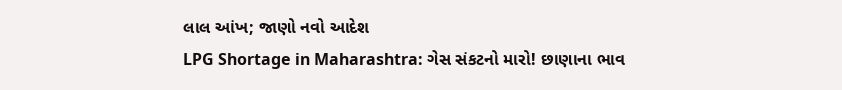લાલ આંખ; જાણો નવો આદેશ
LPG Shortage in Maharashtra: ગેસ સંકટનો મારો! છાણાના ભાવ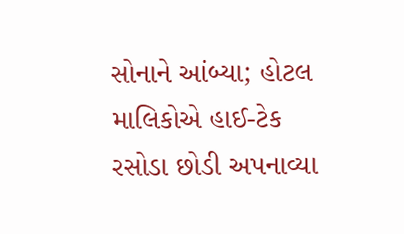સોનાને આંબ્યા; હોટલ માલિકોએ હાઈ-ટેક રસોડા છોડી અપનાવ્યા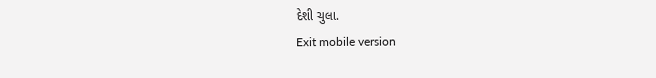દેશી ચુલા.
Exit mobile version